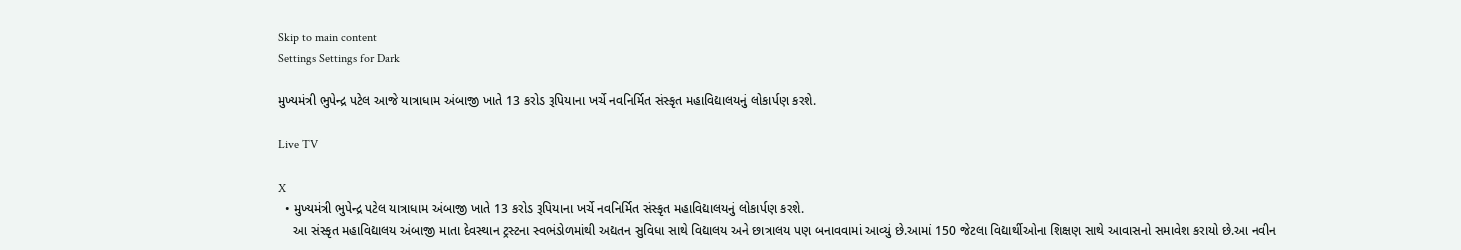Skip to main content
Settings Settings for Dark

મુખ્યમંત્રી ભુપેન્દ્ર પટેલ આજે યાત્રાધામ અંબાજી ખાતે 13 કરોડ રૂપિયાના ખર્ચે નવનિર્મિત સંસ્કૃત મહાવિદ્યાલયનું લોકાર્પણ કરશે.

Live TV

X
  • મુખ્યમંત્રી ભુપેન્દ્ર પટેલ યાત્રાધામ અંબાજી ખાતે 13 કરોડ રૂપિયાના ખર્ચે નવનિર્મિત સંસ્કૃત મહાવિદ્યાલયનું લોકાર્પણ કરશે.
    આ સંસ્કૃત મહાવિદ્યાલય અંબાજી માતા દેવસ્થાન ટ્રસ્ટના સ્વભંડોળમાંથી અદ્યતન સુવિધા સાથે વિદ્યાલય અને છાત્રાલય પણ બનાવવામાં આવ્યું છે.આમાં 150 જેટલા વિદ્યાર્થીઓના શિક્ષણ સાથે આવાસનો સમાવેશ કરાયો છે.આ નવીન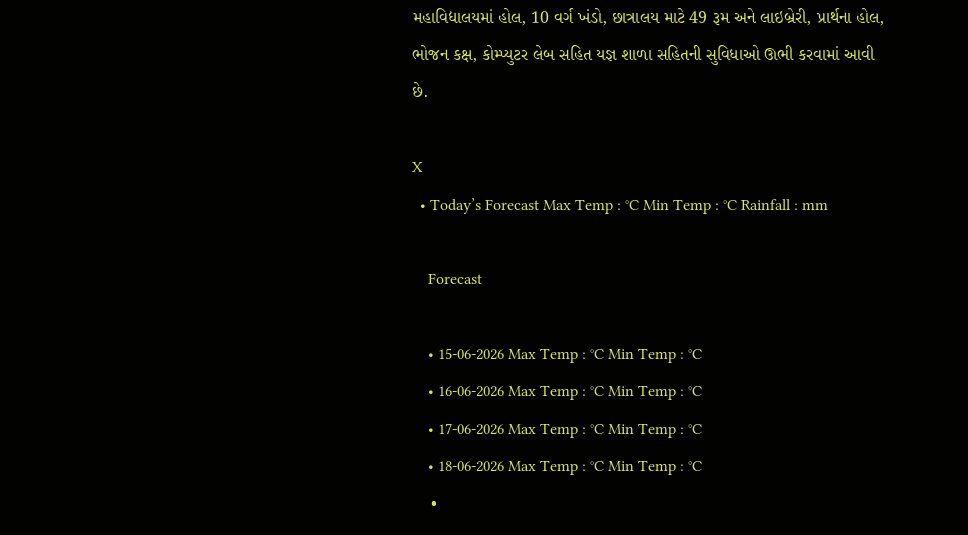મહાવિદ્યાલયમાં હોલ, 10 વર્ગ ખંડો, છાત્રાલય માટે 49 રૂમ અને લાઇબ્રેરી, પ્રાર્થના હોલ, ભોજન કક્ષ, કોમ્પ્યુટર લેબ સહિત યજ્ઞ શાળા સહિતની સુવિધાઓ ઊભી કરવામાં આવી છે.

X
  • Today’s Forecast Max Temp : °C Min Temp : °C Rainfall : mm

    Forecast

    • 15-06-2026 Max Temp : °C Min Temp : °C
    • 16-06-2026 Max Temp : °C Min Temp : °C
    • 17-06-2026 Max Temp : °C Min Temp : °C
    • 18-06-2026 Max Temp : °C Min Temp : °C
    •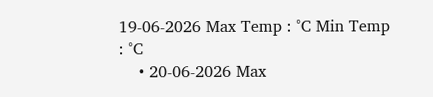19-06-2026 Max Temp : °C Min Temp : °C
    • 20-06-2026 Max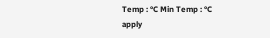Temp : °C Min Temp : °C
apply